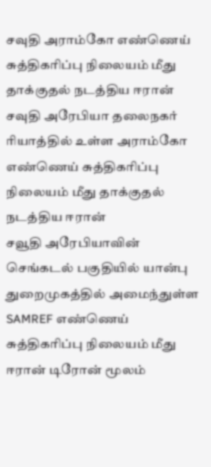சவுதி அராம்கோ எண்ணெய் சுத்திகரிப்பு நிலையம் மீது தாக்குதல் நடத்திய ஈரான்
சவுதி அரேபியா தலைநகர் ரியாத்தில் உள்ள அராம்கோ எண்ணெய் சுத்திகரிப்பு நிலையம் மீது தாக்குதல் நடத்திய ஈரான்
சவூதி அரேபியாவின் செங்கடல் பகுதியில் யான்பு துறைமுகத்தில் அமைந்துள்ள SAMREF எண்ணெய் சுத்திகரிப்பு நிலையம் மீது ஈரான் டிரோன் மூலம்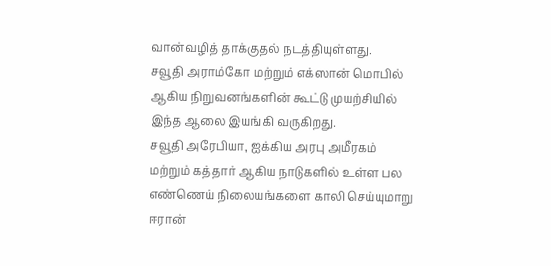வான்வழித் தாக்குதல் நடத்தியுள்ளது.
சவூதி அராம்கோ மற்றும் எக்ஸான் மொபில் ஆகிய நிறுவனங்களின் கூட்டு முயற்சியில் இந்த ஆலை இயங்கி வருகிறது.
சவூதி அரேபியா, ஐக்கிய அரபு அமீரகம் மற்றும் கத்தார் ஆகிய நாடுகளில் உள்ள பல எண்ணெய் நிலையங்களை காலி செய்யுமாறு ஈரான்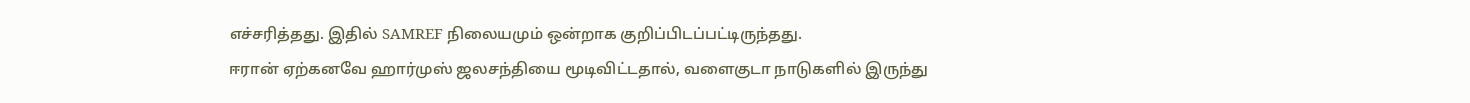எச்சரித்தது. இதில் SAMREF நிலையமும் ஒன்றாக குறிப்பிடப்பட்டிருந்தது.
ஈரான் ஏற்கனவே ஹார்முஸ் ஜலசந்தியை மூடிவிட்டதால், வளைகுடா நாடுகளில் இருந்து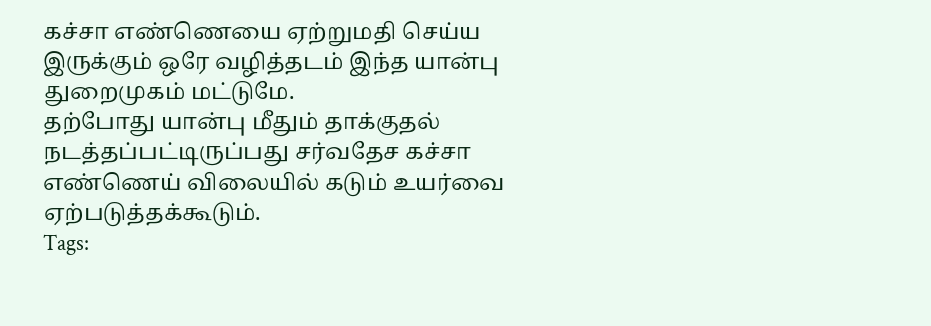கச்சா எண்ணெயை ஏற்றுமதி செய்ய இருக்கும் ஒரே வழித்தடம் இந்த யான்பு துறைமுகம் மட்டுமே.
தற்போது யான்பு மீதும் தாக்குதல் நடத்தப்பட்டிருப்பது சர்வதேச கச்சா எண்ணெய் விலையில் கடும் உயர்வை ஏற்படுத்தக்கூடும்.
Tags: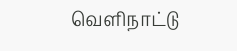வெளிநாட்டு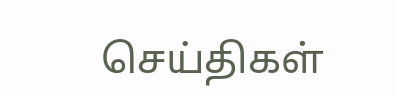செய்திகள்